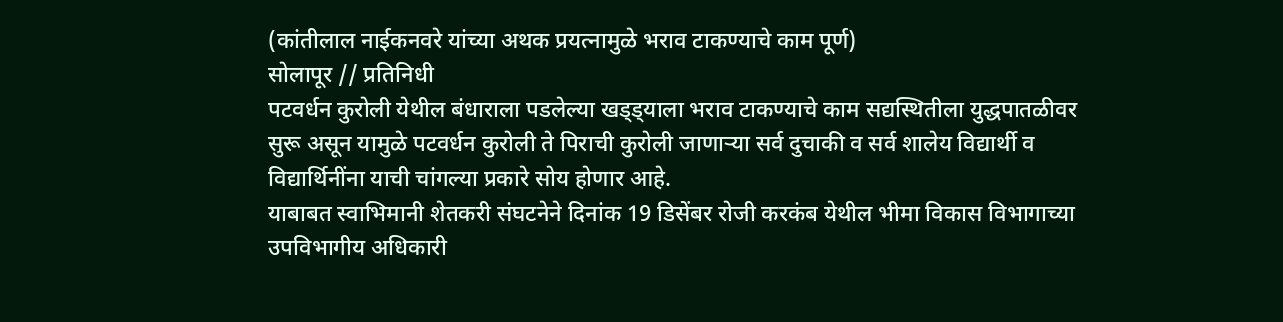(कांतीलाल नाईकनवरे यांच्या अथक प्रयत्नामुळे भराव टाकण्याचे काम पूर्ण)
सोलापूर // प्रतिनिधी
पटवर्धन कुरोली येथील बंधाराला पडलेल्या खड्ड्याला भराव टाकण्याचे काम सद्यस्थितीला युद्धपातळीवर सुरू असून यामुळे पटवर्धन कुरोली ते पिराची कुरोली जाणाऱ्या सर्व दुचाकी व सर्व शालेय विद्यार्थी व विद्यार्थिनींना याची चांगल्या प्रकारे सोय होणार आहे.
याबाबत स्वाभिमानी शेतकरी संघटनेने दिनांक 19 डिसेंबर रोजी करकंब येथील भीमा विकास विभागाच्या उपविभागीय अधिकारी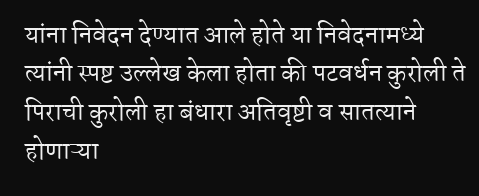यांना निवेदन देण्यात आले होते या निवेदनामध्ये त्यांनी स्पष्ट उल्लेख केला होता की पटवर्धन कुरोली ते पिराची कुरोली हा बंधारा अतिवृष्टी व सातत्याने होणाऱ्या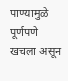पाण्यामुळे पूर्णपणे खचला असून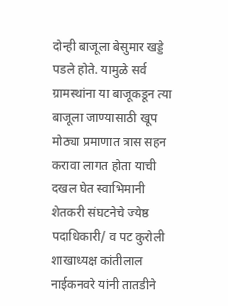दोन्ही बाजूला बेसुमार खड्डे पडले होते. यामुळे सर्व ग्रामस्थांना या बाजूकडून त्या बाजूला जाण्यासाठी खूप मोठ्या प्रमाणात त्रास सहन करावा लागत होता याची दखल घेत स्वाभिमानी शेतकरी संघटनेचे ज्येष्ठ पदाधिकारी/ व पट कुरोली शाखाध्यक्ष कांतीलाल नाईकनवरे यांनी तातडीने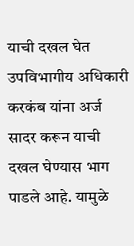याची दखल घेत उपविभागीय अधिकारी करकंब यांना अर्ज सादर करून याची दखल घेण्यास भाग पाडले आहे. यामुळे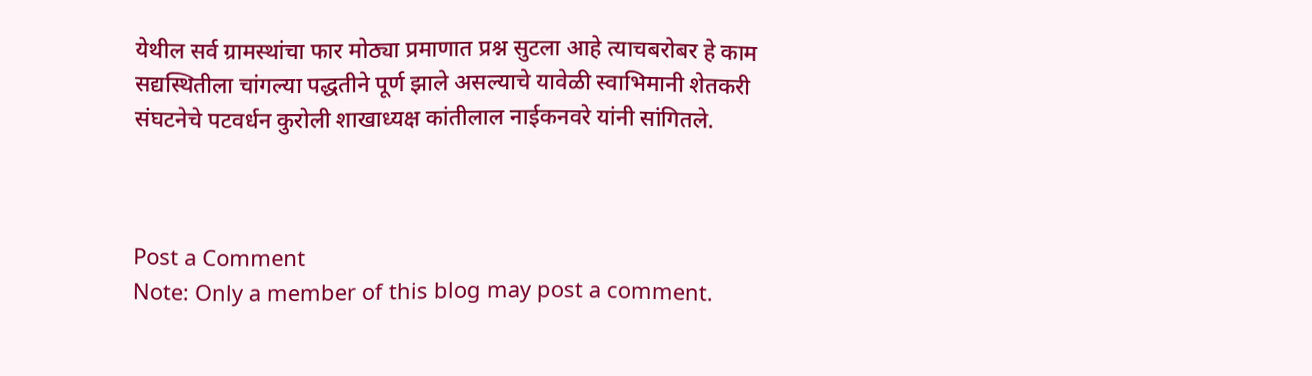येथील सर्व ग्रामस्थांचा फार मोठ्या प्रमाणात प्रश्न सुटला आहे त्याचबरोबर हे काम सद्यस्थितीला चांगल्या पद्धतीने पूर्ण झाले असल्याचे यावेळी स्वाभिमानी शेतकरी संघटनेचे पटवर्धन कुरोली शाखाध्यक्ष कांतीलाल नाईकनवरे यांनी सांगितले.



Post a Comment
Note: Only a member of this blog may post a comment.